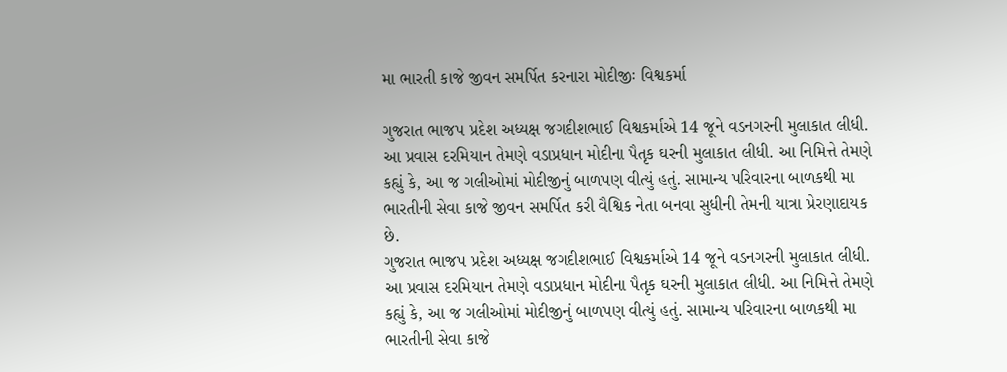મા ભારતી કાજે જીવન સમર્પિત કરનારા મોદીજીઃ વિશ્વકર્મા

ગુજરાત ભાજપ પ્રદેશ અધ્યક્ષ જગદીશભાઈ વિશ્વકર્માએ 14 જૂને વડનગરની મુલાકાત લીધી. આ પ્રવાસ દરમિયાન તેમણે વડાપ્રધાન મોદીના પૈતૃક ઘરની મુલાકાત લીધી. આ નિમિત્તે તેમણે કહ્યું કે, આ જ ગલીઓમાં મોદીજીનું બાળપણ વીત્યું હતું. સામાન્ય પરિવારના બાળકથી મા ભારતીની સેવા કાજે જીવન સમર્પિત કરી વૈશ્વિક નેતા બનવા સુધીની તેમની યાત્રા પ્રેરણાદાયક છે.
ગુજરાત ભાજપ પ્રદેશ અધ્યક્ષ જગદીશભાઈ વિશ્વકર્માએ 14 જૂને વડનગરની મુલાકાત લીધી. આ પ્રવાસ દરમિયાન તેમણે વડાપ્રધાન મોદીના પૈતૃક ઘરની મુલાકાત લીધી. આ નિમિત્તે તેમણે કહ્યું કે, આ જ ગલીઓમાં મોદીજીનું બાળપણ વીત્યું હતું. સામાન્ય પરિવારના બાળકથી મા ભારતીની સેવા કાજે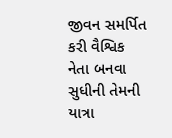જીવન સમર્પિત કરી વૈશ્વિક નેતા બનવા સુધીની તેમની યાત્રા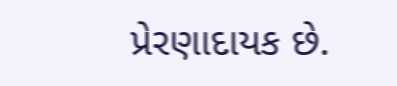પ્રેરણાદાયક છે.